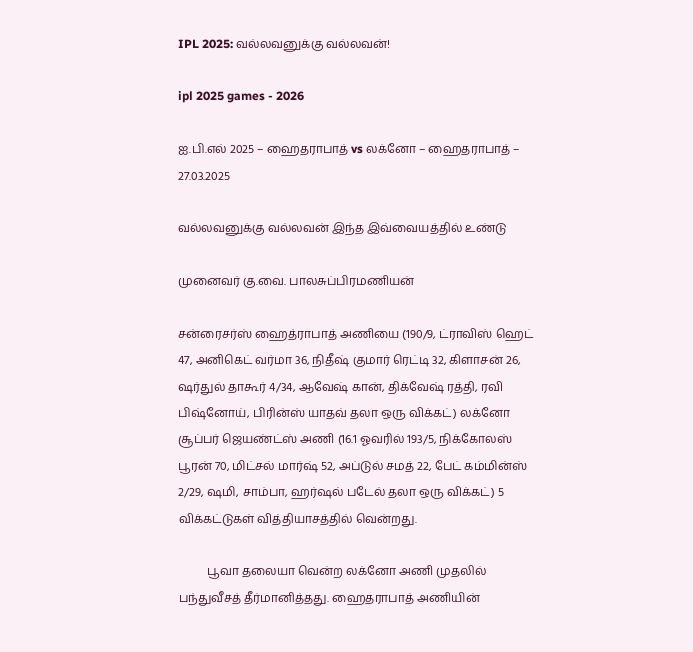IPL 2025: வல்லவனுக்கு வல்லவன்!

ipl 2025 games - 2026

ஐ.பி.எல் 2025 – ஹைதராபாத் vs லக்னோ – ஹைதராபாத் – 27.03.2025

வல்லவனுக்கு வல்லவன் இந்த இவ்வையத்தில் உண்டு

முனைவர் கு.வை. பாலசுப்பிரமணியன்

சன்ரைசர்ஸ் ஹைத்ராபாத் அணியை (190/9, ட்ராவிஸ் ஹெட் 47, அனிகெட் வர்மா 36, நிதீஷ் குமார் ரெட்டி 32, கிளாசன் 26, ஷர்துல் தாகூர் 4/34, ஆவேஷ் கான், திக்வேஷ் ரத்தி, ரவி பிஷ்னோய், பிரின்ஸ் யாதவ் தலா ஒரு விக்கட்) லக்னோ சூப்பர் ஜெயண்ட்ஸ் அணி (16.1 ஓவரில் 193/5, நிக்கோலஸ் பூரன் 70, மிட்சல் மார்ஷ் 52, அப்டுல் சமத் 22, பேட் கம்மின்ஸ் 2/29, ஷமி, சாம்பா, ஹர்ஷல் படேல் தலா ஒரு விக்கட்) 5 விக்கட்டுகள் வித்தியாசத்தில் வென்றது.

          பூவா தலையா வென்ற லக்னோ அணி முதலில் பந்துவீசத் தீர்மானித்தது. ஹைதராபாத் அணியின்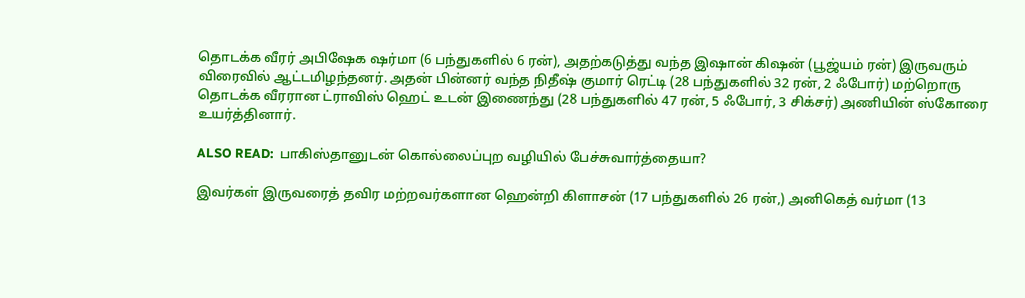தொடக்க வீரர் அபிஷேக ஷர்மா (6 பந்துகளில் 6 ரன்), அதற்கடுத்து வந்த இஷான் கிஷன் (பூஜ்யம் ரன்) இருவரும் விரைவில் ஆட்டமிழந்தனர். அதன் பின்னர் வந்த நிதீஷ் குமார் ரெட்டி (28 பந்துகளில் 32 ரன், 2 ஃபோர்) மற்றொரு தொடக்க வீரரான ட்ராவிஸ் ஹெட் உடன் இணைந்து (28 பந்துகளில் 47 ரன், 5 ஃபோர், 3 சிக்சர்) அணியின் ஸ்கோரை உயர்த்தினார்.

ALSO READ:  பாகிஸ்தானுடன் கொல்லைப்புற வழியில் பேச்சுவார்த்தையா?

இவர்கள் இருவரைத் தவிர மற்றவர்களான ஹென்றி கிளாசன் (17 பந்துகளில் 26 ரன்,) அனிகெத் வர்மா (13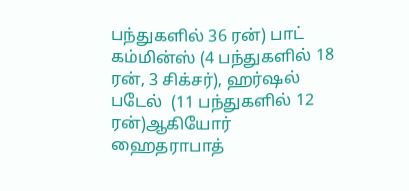பந்துகளில் 36 ரன்) பாட் கம்மின்ஸ் (4 பந்துகளில் 18 ரன், 3 சிக்சர்), ஹர்ஷல் படேல்  (11 பந்துகளில் 12 ரன்)ஆகியோர் ஹைதராபாத்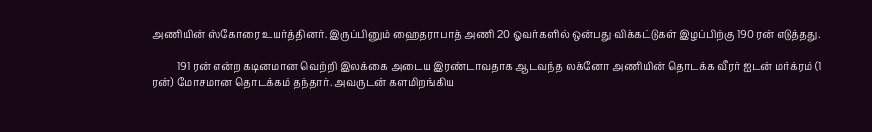அணியின் ஸ்கோரை உயர்த்தினர். இருப்பினும் ஹைதராபாத் அணி 20 ஓவர்களில் ஒன்பது விக்கட்டுகள் இழப்பிற்கு 190 ரன் எடுத்தது.

          191 ரன் என்ற கடினமான வெற்றி இலக்கை அடைய இரண்டாவதாக ஆடவந்த லக்னோ அணியின் தொடக்க வீரர் ஐடன் மர்க்ரம் (1 ரன்) மோசமான தொடக்கம் தந்தார். அவருடன் களமிறங்கிய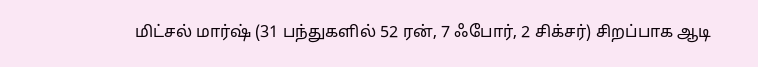மிட்சல் மார்ஷ் (31 பந்துகளில் 52 ரன், 7 ஃபோர், 2 சிக்சர்) சிறப்பாக ஆடி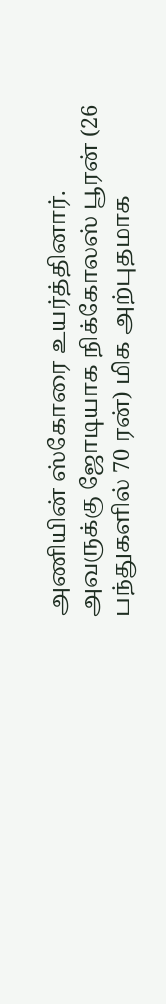அணியின் ஸ்கோரை உயர்த்தினார். அவருக்கு ஜோடியாக நிக்கோலஸ் பூரன் (26 பந்துகளில் 70 ரன்) மிக அற்புதமாக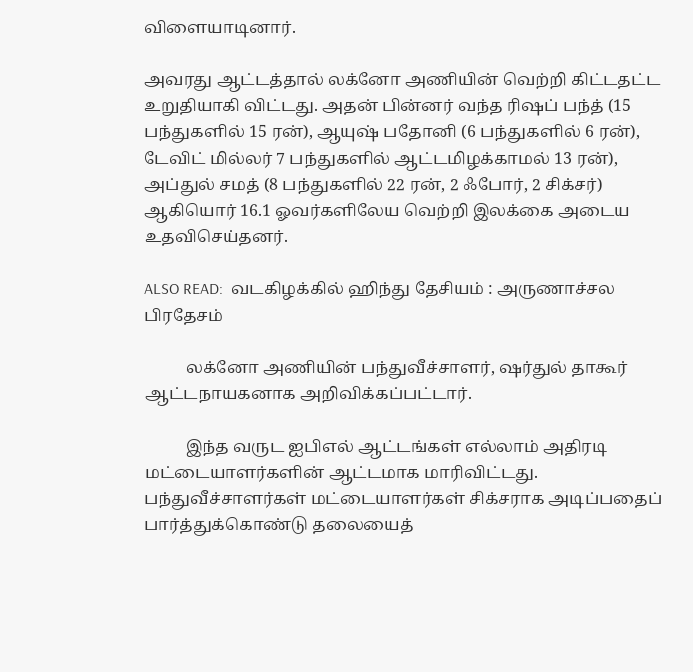விளையாடினார்.

அவரது ஆட்டத்தால் லக்னோ அணியின் வெற்றி கிட்டதட்ட உறுதியாகி விட்டது. அதன் பின்னர் வந்த ரிஷப் பந்த் (15 பந்துகளில் 15 ரன்), ஆயுஷ் பதோனி (6 பந்துகளில் 6 ரன்), டேவிட் மில்லர் 7 பந்துகளில் ஆட்டமிழக்காமல் 13 ரன்), அப்துல் சமத் (8 பந்துகளில் 22 ரன், 2 ஃபோர், 2 சிக்சர்) ஆகியொர் 16.1 ஓவர்களிலேய வெற்றி இலக்கை அடைய உதவிசெய்தனர்.

ALSO READ:  வடகிழக்கில் ஹிந்து தேசியம் : அருணாச்சல பிரதேசம்

          லக்னோ அணியின் பந்துவீச்சாளர், ஷர்துல் தாகூர் ஆட்டநாயகனாக அறிவிக்கப்பட்டார்.

          இந்த வருட ஐபிஎல் ஆட்டங்கள் எல்லாம் அதிரடி மட்டையாளர்களின் ஆட்டமாக மாரிவிட்டது. பந்துவீச்சாளர்கள் மட்டையாளர்கள் சிக்சராக அடிப்பதைப் பார்த்துக்கொண்டு தலையைத்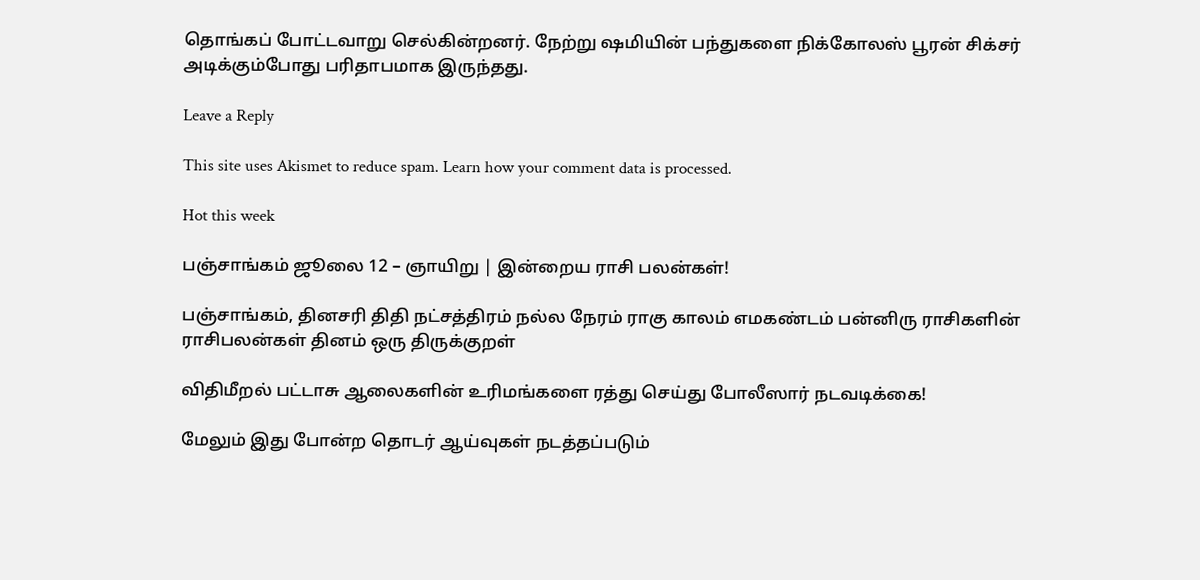தொங்கப் போட்டவாறு செல்கின்றனர். நேற்று ஷமியின் பந்துகளை நிக்கோலஸ் பூரன் சிக்சர் அடிக்கும்போது பரிதாபமாக இருந்தது.

Leave a Reply

This site uses Akismet to reduce spam. Learn how your comment data is processed.

Hot this week

பஞ்சாங்கம் ஜூலை 12 – ஞாயிறு | இன்றைய ராசி பலன்கள்!

பஞ்சாங்கம், தினசரி திதி நட்சத்திரம் நல்ல நேரம் ராகு காலம் எமகண்டம் பன்னிரு ராசிகளின் ராசிபலன்கள் தினம் ஒரு திருக்குறள்

விதிமீறல் பட்டாசு ஆலைகளின் உரிமங்களை ரத்து செய்து போலீஸார் நடவடிக்கை!

மேலும் இது போன்ற தொடர் ஆய்வுகள் நடத்தப்படும்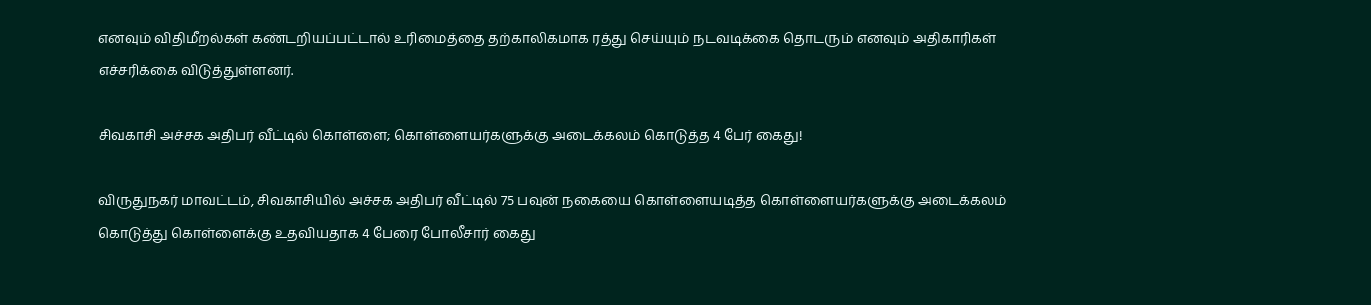எனவும் விதிமீறல்கள் கண்டறியப்பட்டால் உரிமைத்தை தற்காலிகமாக ரத்து செய்யும் நடவடிக்கை தொடரும் எனவும் அதிகாரிகள் எச்சரிக்கை விடுத்துள்ளனர்.

சிவகாசி அச்சக அதிபர் வீட்டில் கொள்ளை; கொள்ளையர்களுக்கு அடைக்கலம் கொடுத்த 4 பேர் கைது!

விருதுநகர் மாவட்டம், சிவகாசியில் அச்சக அதிபர் வீட்டில் 75 பவுன் நகையை கொள்ளையடித்த கொள்ளையர்களுக்கு அடைக்கலம் கொடுத்து கொள்ளைக்கு உதவியதாக 4 பேரை போலீசார் கைது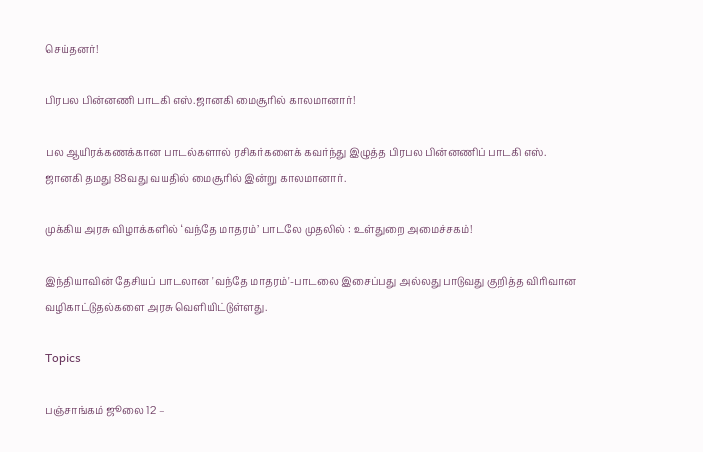செய்தனர்!

பிரபல பின்னணி பாடகி எஸ்.ஜானகி மைசூரில் காலமானார்!

பல ஆயிரக்கணக்கான பாடல்களால் ரசிகர்களைக் கவர்ந்து இழுத்த பிரபல பின்னணிப் பாடகி எஸ். ஜானகி தமது 88வது வயதில் மைசூரில் இன்று காலமானார்.

முக்கிய அரசு விழாக்களில் ‘வந்தே மாதரம்’ பாடலே முதலில் : உள்துறை அமைச்சகம்!

இந்தியாவின் தேசியப் பாடலான 'வந்தே மாதரம்'-பாடலை இசைப்பது அல்லது பாடுவது குறித்த விரிவான வழிகாட்டுதல்களை அரசு வெளியிட்டுள்ளது.

Topics

பஞ்சாங்கம் ஜூலை 12 –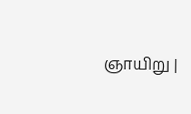ஞாயிறு |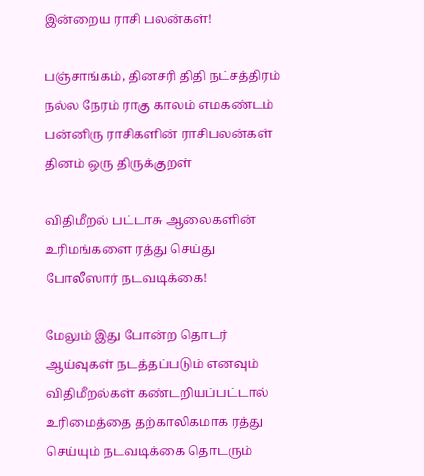இன்றைய ராசி பலன்கள்!

பஞ்சாங்கம், தினசரி திதி நட்சத்திரம் நல்ல நேரம் ராகு காலம் எமகண்டம் பன்னிரு ராசிகளின் ராசிபலன்கள் தினம் ஒரு திருக்குறள்

விதிமீறல் பட்டாசு ஆலைகளின் உரிமங்களை ரத்து செய்து போலீஸார் நடவடிக்கை!

மேலும் இது போன்ற தொடர் ஆய்வுகள் நடத்தப்படும் எனவும் விதிமீறல்கள் கண்டறியப்பட்டால் உரிமைத்தை தற்காலிகமாக ரத்து செய்யும் நடவடிக்கை தொடரும்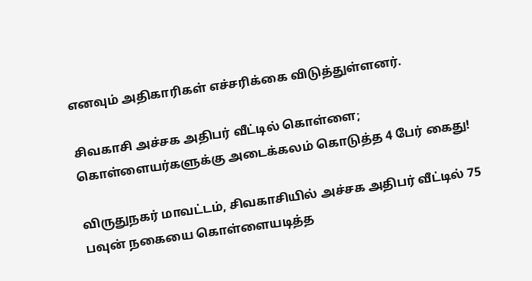எனவும் அதிகாரிகள் எச்சரிக்கை விடுத்துள்ளனர்.

சிவகாசி அச்சக அதிபர் வீட்டில் கொள்ளை; கொள்ளையர்களுக்கு அடைக்கலம் கொடுத்த 4 பேர் கைது!

விருதுநகர் மாவட்டம், சிவகாசியில் அச்சக அதிபர் வீட்டில் 75 பவுன் நகையை கொள்ளையடித்த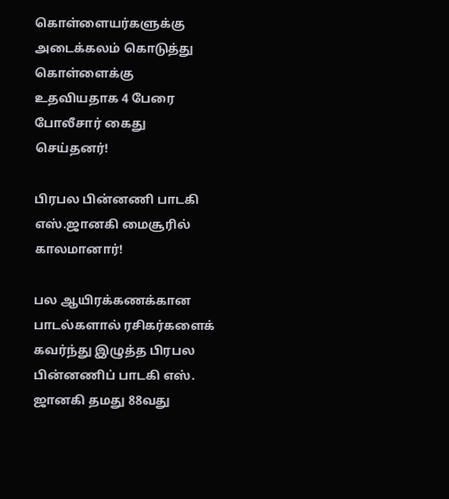கொள்ளையர்களுக்கு அடைக்கலம் கொடுத்து கொள்ளைக்கு உதவியதாக 4 பேரை போலீசார் கைது செய்தனர்!

பிரபல பின்னணி பாடகி எஸ்.ஜானகி மைசூரில் காலமானார்!

பல ஆயிரக்கணக்கான பாடல்களால் ரசிகர்களைக் கவர்ந்து இழுத்த பிரபல பின்னணிப் பாடகி எஸ். ஜானகி தமது 88வது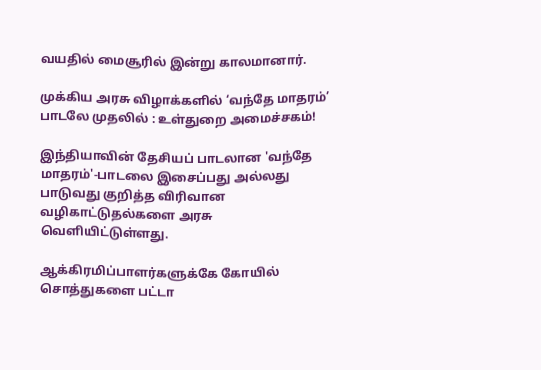வயதில் மைசூரில் இன்று காலமானார்.

முக்கிய அரசு விழாக்களில் ‘வந்தே மாதரம்’ பாடலே முதலில் : உள்துறை அமைச்சகம்!

இந்தியாவின் தேசியப் பாடலான 'வந்தே மாதரம்'-பாடலை இசைப்பது அல்லது பாடுவது குறித்த விரிவான வழிகாட்டுதல்களை அரசு வெளியிட்டுள்ளது.

ஆக்கிரமிப்பாளர்களுக்கே கோயில் சொத்துகளை பட்டா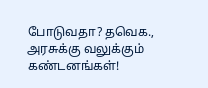போடுவதா? தவெக., அரசுக்கு வலுக்கும் கண்டனங்கள்!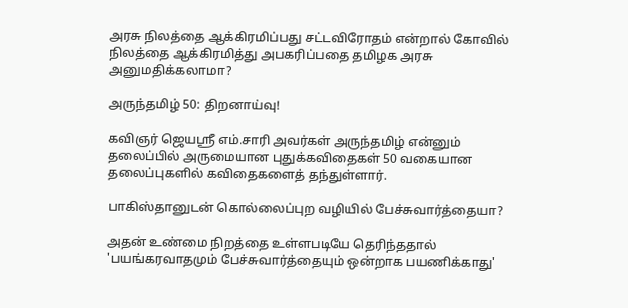அரசு நிலத்தை ஆக்கிரமிப்பது சட்டவிரோதம் என்றால் கோவில் நிலத்தை ஆக்கிரமித்து அபகரிப்பதை தமிழக அரசு அனுமதிக்கலாமா?

அருந்தமிழ் 50: திறனாய்வு!

கவிஞர் ஜெயஸ்ரீ எம்.சாரி அவர்கள் அருந்தமிழ் என்னும் தலைப்பில் அருமையான புதுக்கவிதைகள் 50 வகையான தலைப்புகளில் கவிதைகளைத் தந்துள்ளார்.

பாகிஸ்தானுடன் கொல்லைப்புற வழியில் பேச்சுவார்த்தையா?

அதன் உண்மை நிறத்தை உள்ளபடியே தெரிந்ததால் 'பயங்கரவாதமும் பேச்சுவார்த்தையும் ஒன்றாக பயணிக்காது'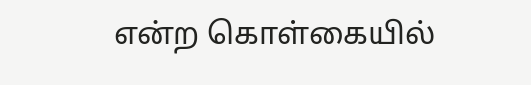என்ற கொள்கையில்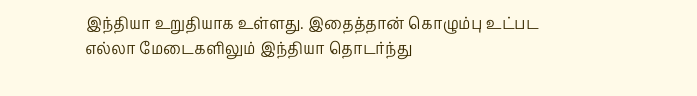இந்தியா உறுதியாக உள்ளது. இதைத்தான் கொழும்பு உட்பட எல்லா மேடைகளிலும் இந்தியா தொடர்ந்து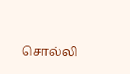சொல்லி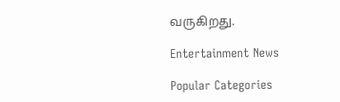வருகிறது.

Entertainment News

Popular Categories